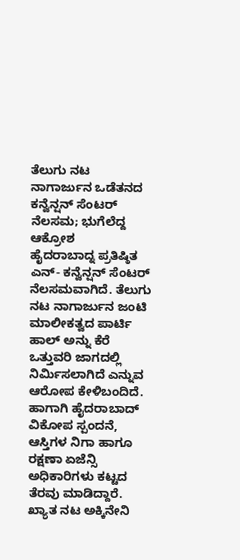ತೆಲುಗು ನಟ ನಾಗಾರ್ಜುನ ಒಡೆತನದ ಕನ್ವೆನ್ಷನ್ ಸೆಂಟರ್ ನೆಲಸಮ; ಭುಗೆಲೆದ್ದ ಆಕ್ರೋಶ
ಹೈದರಾಬಾದ್ನ ಪ್ರತಿಷ್ಠಿತ ಎನ್- ಕನ್ವೆನ್ಷನ್ ಸೆಂಟರ್ ನೆಲಸಮವಾಗಿದೆ. ತೆಲುಗು ನಟ ನಾಗಾರ್ಜುನ ಜಂಟಿ ಮಾಲೀಕತ್ವದ ಪಾರ್ಟಿ ಹಾಲ್ ಅನ್ನು ಕೆರೆ ಒತ್ತುವರಿ ಜಾಗದಲ್ಲಿ ನಿರ್ಮಿಸಲಾಗಿದೆ ಎನ್ನುವ ಆರೋಪ ಕೇಳಿಬಂದಿದೆ. ಹಾಗಾಗಿ ಹೈದರಾಬಾದ್ ವಿಕೋಪ ಸ್ಪಂದನೆ, ಆಸ್ತಿಗಳ ನಿಗಾ ಹಾಗೂ ರಕ್ಷಣಾ ಏಜೆನ್ಸಿ ಅಧಿಕಾರಿಗಳು ಕಟ್ಟದ ತೆರವು ಮಾಡಿದ್ದಾರೆ.
ಖ್ಯಾತ ನಟ ಅಕ್ಕಿನೇನಿ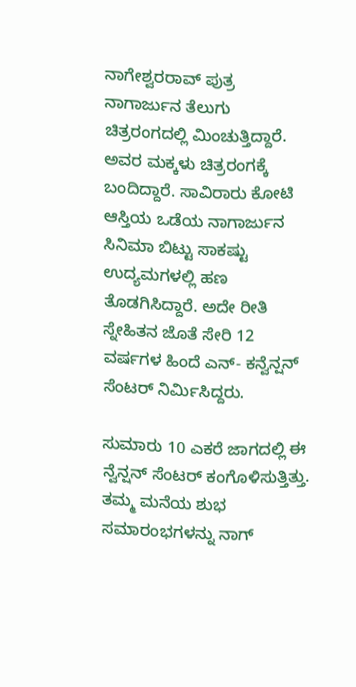ನಾಗೇಶ್ವರರಾವ್ ಪುತ್ರ ನಾಗಾರ್ಜುನ ತೆಲುಗು ಚಿತ್ರರಂಗದಲ್ಲಿ ಮಿಂಚುತ್ತಿದ್ದಾರೆ. ಅವರ ಮಕ್ಕಳು ಚಿತ್ರರಂಗಕ್ಕೆ ಬಂದಿದ್ದಾರೆ. ಸಾವಿರಾರು ಕೋಟಿ ಆಸ್ತಿಯ ಒಡೆಯ ನಾಗಾರ್ಜುನ ಸಿನಿಮಾ ಬಿಟ್ಟು ಸಾಕಷ್ಟು ಉದ್ಯಮಗಳಲ್ಲಿ ಹಣ ತೊಡಗಿಸಿದ್ದಾರೆ. ಅದೇ ರೀತಿ ಸ್ನೇಹಿತನ ಜೊತೆ ಸೇರಿ 12 ವರ್ಷಗಳ ಹಿಂದೆ ಎನ್- ಕನ್ವೆನ್ಷನ್ ಸೆಂಟರ್ ನಿರ್ಮಿಸಿದ್ದರು.

ಸುಮಾರು 10 ಎಕರೆ ಜಾಗದಲ್ಲಿ ಈ ನ್ವೆನ್ಷನ್ ಸೆಂಟರ್ ಕಂಗೊಳಿಸುತ್ತಿತ್ತು. ತಮ್ಮ ಮನೆಯ ಶುಭ ಸಮಾರಂಭಗಳನ್ನು ನಾಗ್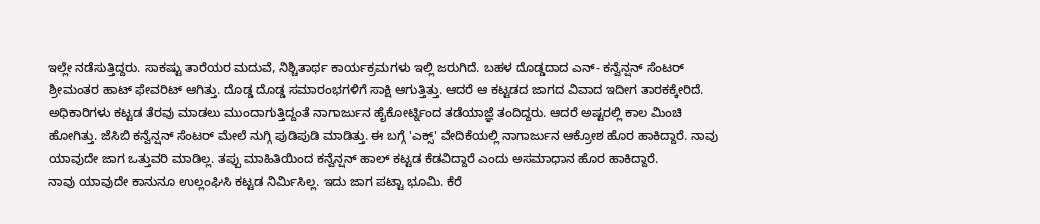ಇಲ್ಲೇ ನಡೆಸುತ್ತಿದ್ದರು. ಸಾಕಷ್ಟು ತಾರೆಯರ ಮದುವೆ, ನಿಶ್ಚಿತಾರ್ಥ ಕಾರ್ಯಕ್ರಮಗಳು ಇಲ್ಲಿ ಜರುಗಿದೆ. ಬಹಳ ದೊಡ್ಡದಾದ ಎನ್- ಕನ್ವೆನ್ಷನ್ ಸೆಂಟರ್ ಶ್ರೀಮಂತರ ಹಾಟ್ ಫೇವರಿಟ್ ಆಗಿತ್ತು. ದೊಡ್ಡ ದೊಡ್ಡ ಸಮಾರಂಭಗಳಿಗೆ ಸಾಕ್ಷಿ ಆಗುತ್ತಿತ್ತು. ಆದರೆ ಆ ಕಟ್ಟಡದ ಜಾಗದ ವಿವಾದ ಇದೀಗ ತಾರಕಕ್ಕೇರಿದೆ.
ಅಧಿಕಾರಿಗಳು ಕಟ್ಟಡ ತೆರವು ಮಾಡಲು ಮುಂದಾಗುತ್ತಿದ್ದಂತೆ ನಾಗಾರ್ಜುನ ಹೈಕೋರ್ಟ್ನಿಂದ ತಡೆಯಾಜ್ಞೆ ತಂದಿದ್ದರು. ಆದರೆ ಅಷ್ಟರಲ್ಲಿ ಕಾಲ ಮಿಂಚಿ ಹೋಗಿತ್ತು. ಜೆಸಿಬಿ ಕನ್ವೆನ್ಷನ್ ಸೆಂಟರ್ ಮೇಲೆ ನುಗ್ಗಿ ಪುಡಿಪುಡಿ ಮಾಡಿತ್ತು. ಈ ಬಗ್ಗೆ 'ಎಕ್ಸ್' ವೇದಿಕೆಯಲ್ಲಿ ನಾಗಾರ್ಜುನ ಆಕ್ರೋಶ ಹೊರ ಹಾಕಿದ್ದಾರೆ. ನಾವು ಯಾವುದೇ ಜಾಗ ಒತ್ತುವರಿ ಮಾಡಿಲ್ಲ. ತಪ್ಪು ಮಾಹಿತಿಯಿಂದ ಕನ್ವೆನ್ಷನ್ ಹಾಲ್ ಕಟ್ಟಡ ಕೆಡವಿದ್ದಾರೆ ಎಂದು ಅಸಮಾಧಾನ ಹೊರ ಹಾಕಿದ್ದಾರೆ.
ನಾವು ಯಾವುದೇ ಕಾನುನೂ ಉಲ್ಲಂಘಿಸಿ ಕಟ್ಟಡ ನಿರ್ಮಿಸಿಲ್ಲ. ಇದು ಜಾಗ ಪಟ್ಟಾ ಭೂಮಿ. ಕೆರೆ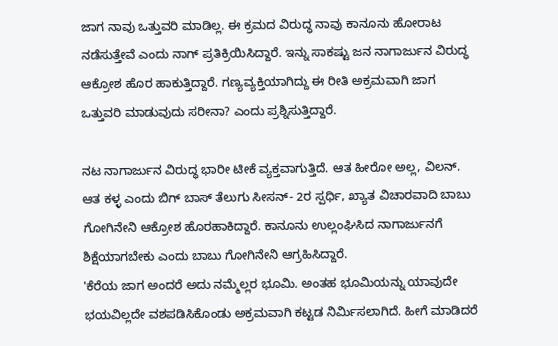ಜಾಗ ನಾವು ಒತ್ತುವರಿ ಮಾಡಿಲ್ಲ. ಈ ಕ್ರಮದ ವಿರುದ್ಧ ನಾವು ಕಾನೂನು ಹೋರಾಟ ನಡೆಸುತ್ತೇವೆ ಎಂದು ನಾಗ್ ಪ್ರತಿಕ್ರಿಯಿಸಿದ್ದಾರೆ. ಇನ್ನು ಸಾಕಷ್ಟು ಜನ ನಾಗಾರ್ಜುನ ವಿರುದ್ಧ ಆಕ್ರೋಶ ಹೊರ ಹಾಕುತ್ತಿದ್ದಾರೆ. ಗಣ್ಯವ್ಯಕ್ತಿಯಾಗಿದ್ದು ಈ ರೀತಿ ಅಕ್ರಮವಾಗಿ ಜಾಗ ಒತ್ತುವರಿ ಮಾಡುವುದು ಸರೀನಾ? ಎಂದು ಪ್ರಶ್ನಿಸುತ್ತಿದ್ದಾರೆ.

ನಟ ನಾಗಾರ್ಜುನ ವಿರುದ್ಧ ಭಾರೀ ಟೀಕೆ ವ್ಯಕ್ತವಾಗುತ್ತಿದೆ. ಆತ ಹೀರೋ ಅಲ್ಲ, ವಿಲನ್. ಆತ ಕಳ್ಳ ಎಂದು ಬಿಗ್ ಬಾಸ್ ತೆಲುಗು ಸೀಸನ್- 2ರ ಸ್ಪರ್ಧಿ, ಖ್ಯಾತ ವಿಚಾರವಾದಿ ಬಾಬು ಗೋಗಿನೇನಿ ಆಕ್ರೋಶ ಹೊರಹಾಕಿದ್ದಾರೆ. ಕಾನೂನು ಉಲ್ಲಂಘಿಸಿದ ನಾಗಾರ್ಜುನಗೆ ಶಿಕ್ಷೆಯಾಗಬೇಕು ಎಂದು ಬಾಬು ಗೋಗಿನೇನಿ ಆಗ್ರಹಿಸಿದ್ದಾರೆ.
'ಕೆರೆಯ ಜಾಗ ಅಂದರೆ ಅದು ನಮ್ಮೆಲ್ಲರ ಭೂಮಿ. ಅಂತಹ ಭೂಮಿಯನ್ನು ಯಾವುದೇ ಭಯವಿಲ್ಲದೇ ವಶಪಡಿಸಿಕೊಂಡು ಅಕ್ರಮವಾಗಿ ಕಟ್ಟಡ ನಿರ್ಮಿಸಲಾಗಿದೆ. ಹೀಗೆ ಮಾಡಿದರೆ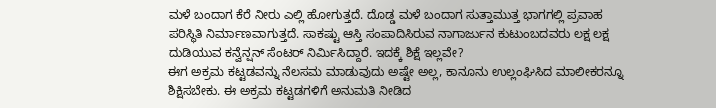ಮಳೆ ಬಂದಾಗ ಕೆರೆ ನೀರು ಎಲ್ಲಿ ಹೋಗುತ್ತದೆ. ದೊಡ್ಡ ಮಳೆ ಬಂದಾಗ ಸುತ್ತಾಮುತ್ತ ಭಾಗಗಲ್ಲಿ ಪ್ರವಾಹ ಪರಿಸ್ಥಿತಿ ನಿರ್ಮಾಣವಾಗುತ್ತದೆ. ಸಾಕಷ್ಟು ಆಸ್ತಿ ಸಂಪಾದಿಸಿರುವ ನಾಗಾರ್ಜುನ ಕುಟುಂಬದವರು ಲಕ್ಷ ಲಕ್ಷ ದುಡಿಯುವ ಕನ್ವೆನ್ಷನ್ ಸೆಂಟರ್ ನಿರ್ಮಿಸಿದ್ದಾರೆ. ಇದಕ್ಕೆ ಶಿಕ್ಷೆ ಇಲ್ಲವೇ?
ಈಗ ಅಕ್ರಮ ಕಟ್ಟಡವನ್ನು ನೆಲಸಮ ಮಾಡುವುದು ಅಷ್ಟೇ ಅಲ್ಲ, ಕಾನೂನು ಉಲ್ಲಂಘಿಸಿದ ಮಾಲೀಕರನ್ನೂ ಶಿಕ್ಷಿಸಬೇಕು. ಈ ಅಕ್ರಮ ಕಟ್ಟಡಗಳಿಗೆ ಅನುಮತಿ ನೀಡಿದ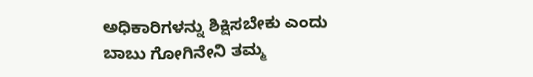ಅಧಿಕಾರಿಗಳನ್ನು ಶಿಕ್ಷಿಸಬೇಕು ಎಂದು ಬಾಬು ಗೋಗಿನೇನಿ ತಮ್ಮ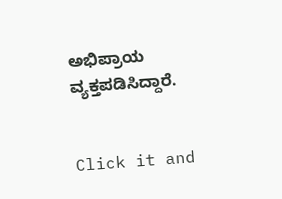ಅಭಿಪ್ರಾಯ ವ್ಯಕ್ತಪಡಿಸಿದ್ದಾರೆ.


Click it and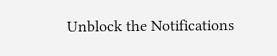Unblock the Notifications